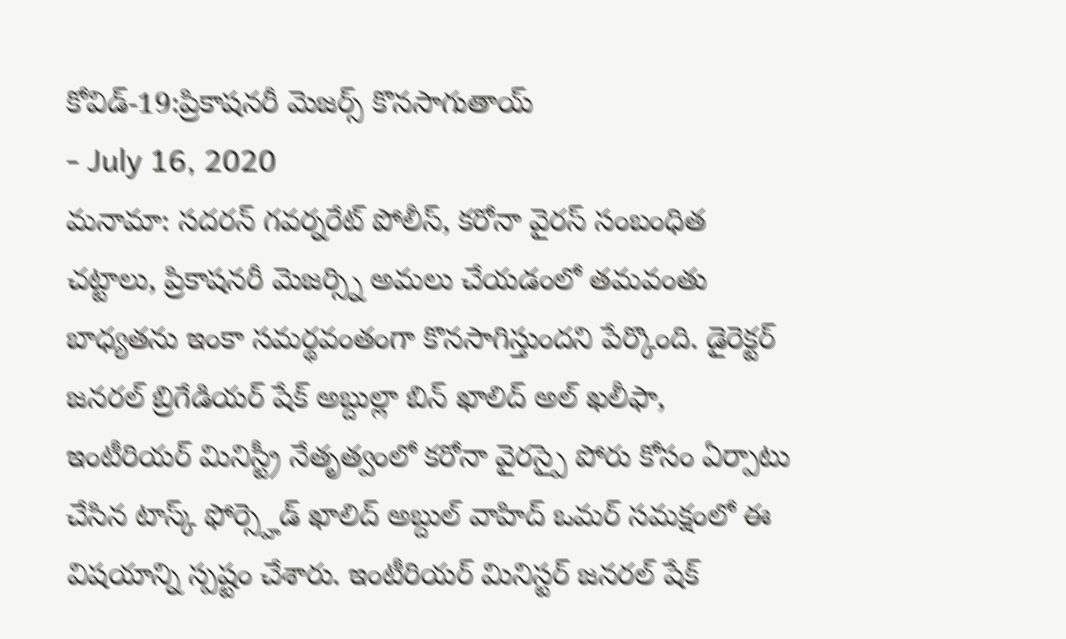కోవిడ్-19:ప్రికాషనరీ మెజర్స్ కొనసాగుతాయ్
- July 16, 2020
మనామా: సదరన్ గవర్నరేట్ పోలీస్, కరోనా వైరస్ సంబంధిత చట్టాలు, ప్రికాషనరీ మెజర్స్ని అమలు చేయడంలో తమవంతు బాధ్యతను ఇంకా సమర్థవంతంగా కొనసాగిస్తుందని పేర్కొంది. డైరెక్టర్ జనరల్ బ్రిగేడియర్ షేక్ అబ్దుల్లా బిన్ ఖాలిద్ అల్ ఖలీఫా, ఇంటీరియర్ మినిస్ట్రీ నేతృత్వంలో కరోనా వైరస్పై పోరు కోసం ఏర్పాటు చేసిన టాస్క్ ఫోర్స్హెడ్ ఖాలిద్ అబ్దుల్ వాహిద్ ఒమర్ సమక్షంలో ఈ విషయాన్ని స్పష్టం చేశారు. ఇంటీరియర్ మినిస్టర్ జనరల్ షేక్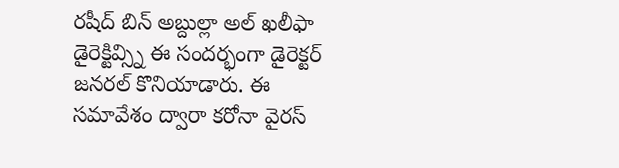రషీద్ బిన్ అబ్దుల్లా అల్ ఖలీఫా డైరెక్టివ్స్ని ఈ సందర్భంగా డైరెక్టర్ జనరల్ కొనియాడారు. ఈ సమావేశం ద్వారా కరోనా వైరస్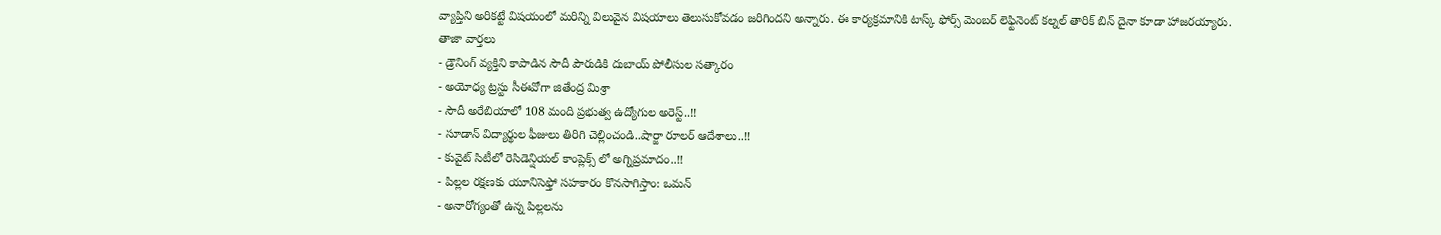వ్యాప్తిని అరికట్టే విషయంలో మరిన్ని విలువైన విషయాలు తెలుసుకోవడం జరిగిందని అన్నారు. ఈ కార్యక్రమానికి టాస్క్ ఫోర్స్ మెంబర్ లెఫ్టినెంట్ కల్నల్ తారిక్ బిన్ దైనా కూడా హాజరయ్యారు.
తాజా వార్తలు
- డ్రౌనింగ్ వ్యక్తిని కాపాడిన సౌదీ పౌరుడికి దుబాయ్ పోలీసుల సత్కారం
- అయోధ్య ట్రస్టు సీఈవోగా జితేంద్ర మిశ్రా
- సౌదీ అరేబియాలో 108 మంది ప్రభుత్వ ఉద్యోగుల అరెస్ట్..!!
- సూడాన్ విద్యార్థుల ఫీజులు తిరిగి చెల్లించండి..షార్జా రూలర్ ఆదేశాలు..!!
- కువైట్ సిటీలో రెసిడెన్షియల్ కాంప్లెక్స్ లో అగ్నిప్రమాదం..!!
- పిల్లల రక్షణకు యూనిసెఫ్తో సహకారం కొనసాగిస్తాం: ఒమన్
- అనారోగ్యంతో ఉన్న పిల్లలను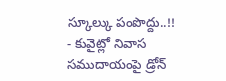స్కూల్కు పంపొద్దు..!!
- కువైట్లో నివాస సముదాయంపై డ్రోన్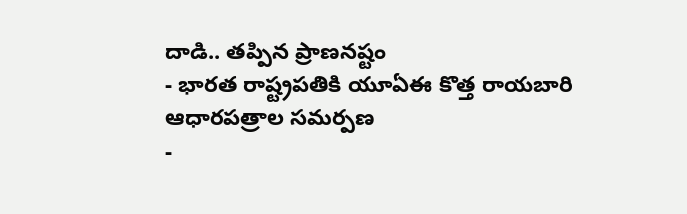దాడి.. తప్పిన ప్రాణనష్టం
- భారత రాష్ట్రపతికి యూఏఈ కొత్త రాయబారి ఆధారపత్రాల సమర్పణ
-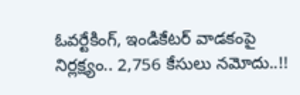ఓవర్టేకింగ్, ఇండికేటర్ వాడకంపై నిర్లక్ష్యం.. 2,756 కేసులు నమోదు..!!